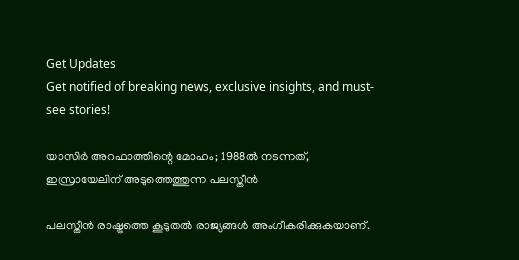Get Updates
Get notified of breaking news, exclusive insights, and must-see stories!

യാസിര്‍ അറഫാത്തിന്റെ മോഹം; 1988ല്‍ നടന്നത്, ഇസ്രായേലിന് അടുത്തെത്തുന്ന പലസ്തീന്‍

പലസ്തീന്‍ രാഷ്ട്രത്തെ കൂടുതല്‍ രാജ്യങ്ങള്‍ അംഗീകരിക്കുകയാണ്.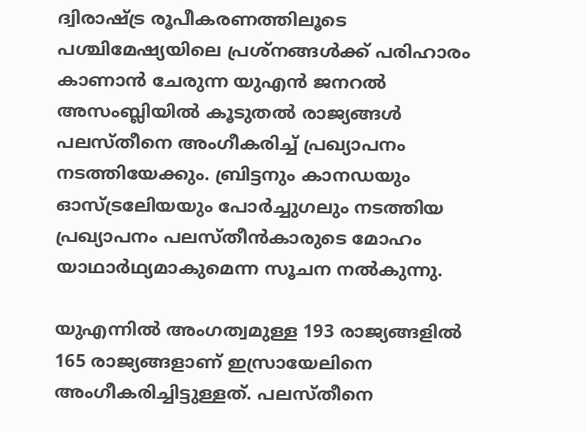ദ്വിരാഷ്ട്ര രൂപീകരണത്തിലൂടെ പശ്ചിമേഷ്യയിലെ പ്രശ്‌നങ്ങള്‍ക്ക് പരിഹാരം കാണാന്‍ ചേരുന്ന യുഎന്‍ ജനറല്‍ അസംബ്ലിയില്‍ കൂടുതല്‍ രാജ്യങ്ങള്‍ പലസ്തീനെ അംഗീകരിച്ച് പ്രഖ്യാപനം നടത്തിയേക്കും. ബ്രിട്ടനും കാനഡയും ഓസ്ട്രലേിയയും പോര്‍ച്ചുഗലും നടത്തിയ പ്രഖ്യാപനം പലസ്തീന്‍കാരുടെ മോഹം യാഥാര്‍ഥ്യമാകുമെന്ന സൂചന നല്‍കുന്നു.

യുഎന്നില്‍ അംഗത്വമുള്ള 193 രാജ്യങ്ങളില്‍ 165 രാജ്യങ്ങളാണ് ഇസ്രായേലിനെ അംഗീകരിച്ചിട്ടുള്ളത്. പലസ്തീനെ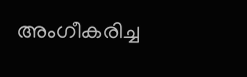അംഗീകരിച്ച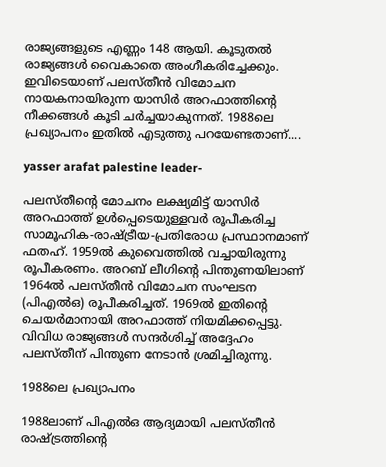രാജ്യങ്ങളുടെ എണ്ണം 148 ആയി. കൂടുതല്‍ രാജ്യങ്ങള്‍ വൈകാതെ അംഗീകരിച്ചേക്കും. ഇവിടെയാണ് പലസ്തീന്‍ വിമോചന നായകനായിരുന്ന യാസിര്‍ അറഫാത്തിന്റെ നീക്കങ്ങള്‍ കൂടി ചര്‍ച്ചയാകുന്നത്. 1988ലെ പ്രഖ്യാപനം ഇതില്‍ എടുത്തു പറയേണ്ടതാണ്....

yasser arafat palestine leader-

പലസ്തീന്റെ മോചനം ലക്ഷ്യമിട്ട് യാസിര്‍ അറഫാത്ത് ഉള്‍പ്പെടെയുള്ളവര്‍ രൂപീകരിച്ച സാമൂഹിക-രാഷ്ട്രീയ-പ്രതിരോധ പ്രസ്ഥാനമാണ് ഫതഹ്. 1959ല്‍ കുവൈത്തില്‍ വച്ചായിരുന്നു രൂപീകരണം. അറബ് ലീഗിന്റെ പിന്തുണയിലാണ് 1964ല്‍ പലസ്തീന്‍ വിമോചന സംഘടന (പിഎല്‍ഒ) രൂപീകരിച്ചത്. 1969ല്‍ ഇതിന്റെ ചെയര്‍മാനായി അറഫാത്ത് നിയമിക്കപ്പെട്ടു. വിവിധ രാജ്യങ്ങള്‍ സന്ദര്‍ശിച്ച് അദ്ദേഹം പലസ്തീന് പിന്തുണ നേടാന്‍ ശ്രമിച്ചിരുന്നു.

1988ലെ പ്രഖ്യാപനം

1988ലാണ് പിഎല്‍ഒ ആദ്യമായി പലസ്തീന്‍ രാഷ്ട്രത്തിന്റെ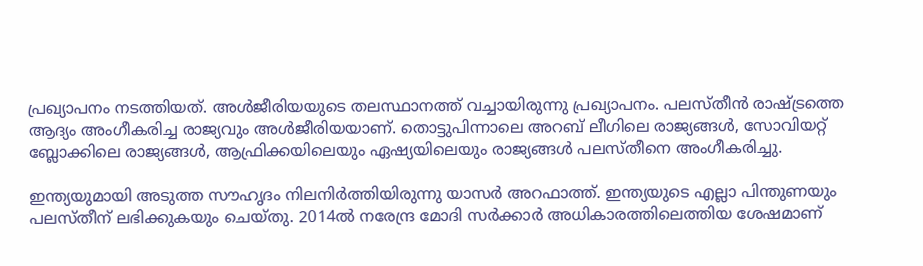പ്രഖ്യാപനം നടത്തിയത്. അള്‍ജീരിയയുടെ തലസ്ഥാനത്ത് വച്ചായിരുന്നു പ്രഖ്യാപനം. പലസ്തീന്‍ രാഷ്ട്രത്തെ ആദ്യം അംഗീകരിച്ച രാജ്യവും അള്‍ജീരിയയാണ്. തൊട്ടുപിന്നാലെ അറബ് ലീഗിലെ രാജ്യങ്ങള്‍, സോവിയറ്റ് ബ്ലോക്കിലെ രാജ്യങ്ങള്‍, ആഫ്രിക്കയിലെയും ഏഷ്യയിലെയും രാജ്യങ്ങള്‍ പലസ്തീനെ അംഗീകരിച്ചു.

ഇന്ത്യയുമായി അടുത്ത സൗഹൃദം നിലനിര്‍ത്തിയിരുന്നു യാസര്‍ അറഫാത്ത്. ഇന്ത്യയുടെ എല്ലാ പിന്തുണയും പലസ്തീന് ലഭിക്കുകയും ചെയ്തു. 2014ല്‍ നരേന്ദ്ര മോദി സര്‍ക്കാര്‍ അധികാരത്തിലെത്തിയ ശേഷമാണ്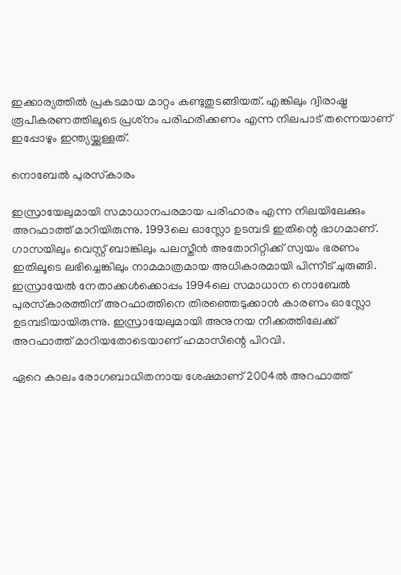ഇക്കാര്യത്തില്‍ പ്രകടമായ മാറ്റം കണ്ടുതുടങ്ങിയത്. എങ്കിലും ദ്വിരാഷ്ട്ര രൂപീകരണത്തിലൂടെ പ്രശ്‌നം പരിഹരിക്കണം എന്ന നിലപാട് തന്നെയാണ് ഇപ്പോഴും ഇന്ത്യയ്ക്കുള്ളത്.

നൊബേല്‍ പുരസ്‌കാരം

ഇസ്രായേലുമായി സമാധാനപരമായ പരിഹാരം എന്ന നിലയിലേക്കും അറഫാത്ത് മാറിയിരുന്നു. 1993ലെ ഓസ്ലോ ഉടമ്പടി ഇതിന്റെ ഭാഗമാണ്. ഗാസയിലും വെസ്റ്റ് ബാങ്കിലും പലസ്തീന്‍ അതോറിറ്റിക്ക് സ്വയം ഭരണം ഇതിലൂടെ ലഭിച്ചെങ്കിലും നാമമാത്രമായ അധികാരമായി പിന്നീട് ചുരുങ്ങി. ഇസ്രായേല്‍ നേതാക്കള്‍ക്കൊപ്പം 1994ലെ സമാധാന നൊബേല്‍ പുരസ്‌കാരത്തിന് അറഫാത്തിനെ തിരഞ്ഞെടുക്കാന്‍ കാരണം ഓസ്ലോ ഉടമ്പടിയായിരുന്നു. ഇസ്രായേലുമായി അനുനയ നീക്കത്തിലേക്ക് അറഫാത്ത് മാറിയതോടെയാണ് ഹമാസിന്റെ പിറവി.

ഏറെ കാലം രോഗബാധിതനായ ശേഷമാണ് 2004ല്‍ അറഫാത്ത്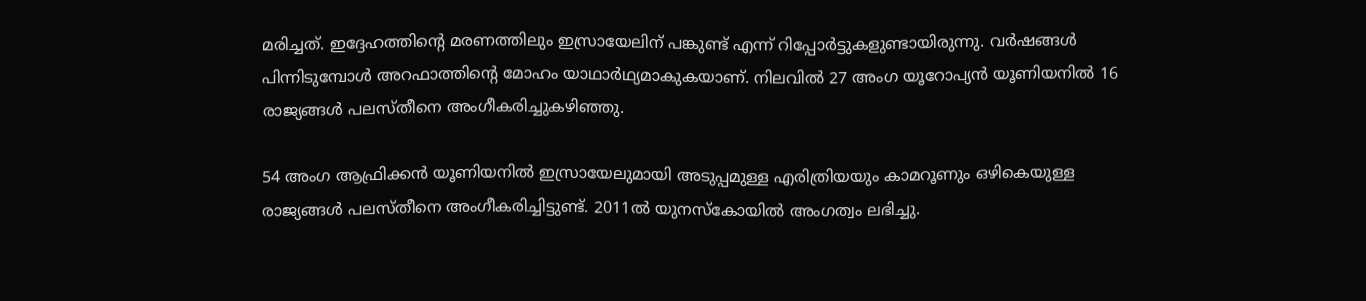മരിച്ചത്. ഇദ്ദേഹത്തിന്റെ മരണത്തിലും ഇസ്രായേലിന് പങ്കുണ്ട് എന്ന് റിപ്പോര്‍ട്ടുകളുണ്ടായിരുന്നു. വര്‍ഷങ്ങള്‍ പിന്നിടുമ്പോള്‍ അറഫാത്തിന്റെ മോഹം യാഥാര്‍ഥ്യമാകുകയാണ്. നിലവില്‍ 27 അംഗ യൂറോപ്യന്‍ യൂണിയനില്‍ 16 രാജ്യങ്ങള്‍ പലസ്തീനെ അംഗീകരിച്ചുകഴിഞ്ഞു.

54 അംഗ ആഫ്രിക്കന്‍ യൂണിയനില്‍ ഇസ്രായേലുമായി അടുപ്പമുള്ള എരിത്രിയയും കാമറൂണും ഒഴികെയുള്ള രാജ്യങ്ങള്‍ പലസ്തീനെ അംഗീകരിച്ചിട്ടുണ്ട്. 2011ല്‍ യുനസ്‌കോയില്‍ അംഗത്വം ലഭിച്ചു.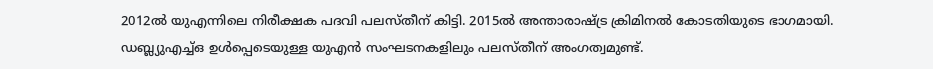2012ല്‍ യുഎന്നിലെ നിരീക്ഷക പദവി പലസ്തീന് കിട്ടി. 2015ല്‍ അന്താരാഷ്ട്ര ക്രിമിനല്‍ കോടതിയുടെ ഭാഗമായി. ഡബ്ല്യുഎച്ച്ഒ ഉള്‍പ്പെടെയുള്ള യുഎന്‍ സംഘടനകളിലും പലസ്തീന് അംഗത്വമുണ്ട്.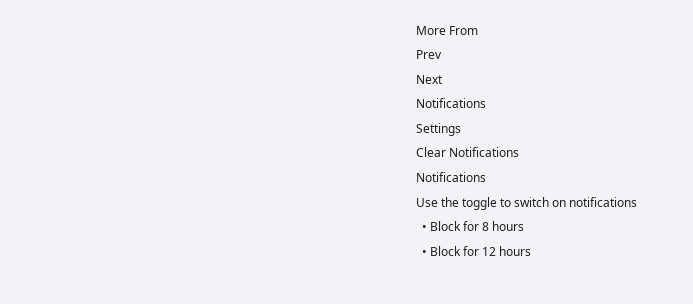More From
Prev
Next
Notifications
Settings
Clear Notifications
Notifications
Use the toggle to switch on notifications
  • Block for 8 hours
  • Block for 12 hours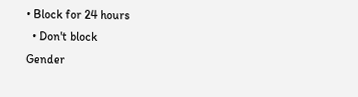• Block for 24 hours
  • Don't block
Gender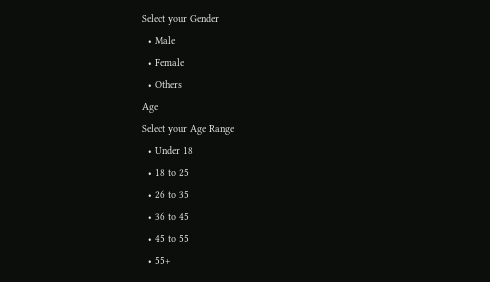Select your Gender
  • Male
  • Female
  • Others
Age
Select your Age Range
  • Under 18
  • 18 to 25
  • 26 to 35
  • 36 to 45
  • 45 to 55
  • 55+